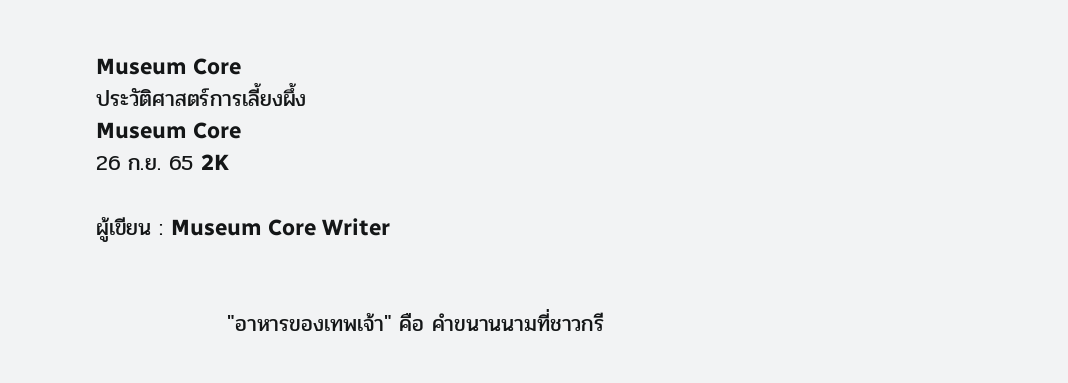Museum Core
ประวัติศาสตร์การเลี้ยงผึ้ง
Museum Core
26 ก.ย. 65 2K

ผู้เขียน : Museum Core Writer


                 "อาหารของเทพเจ้า" คือ คำขนานนามที่ชาวกรี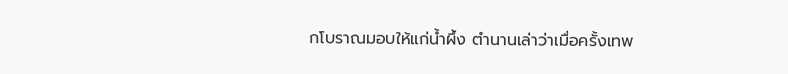กโบราณมอบให้แก่น้ำผึ้ง ตำนานเล่าว่าเมื่อครั้งเทพ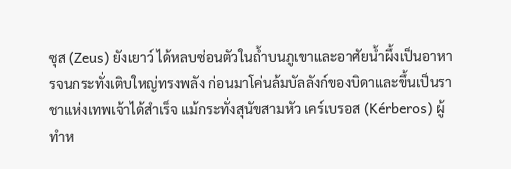ซุส (Zeus) ยังเยาว์ ได้หลบซ่อนตัวในถ้ำบนภูเขาและอาศัยน้ำผึ้งเป็นอาหารจนกระทั่งเติบใหญ่ทรงพลัง ก่อนมาโค่นล้มบัลลังก์ของบิดาและขึ้นเป็นราชาแห่งเทพเจ้าได้สำเร็จ แม้กระทั่งสุนัขสามหัว เคร์เบรอส (Kérberos) ผู้ทำห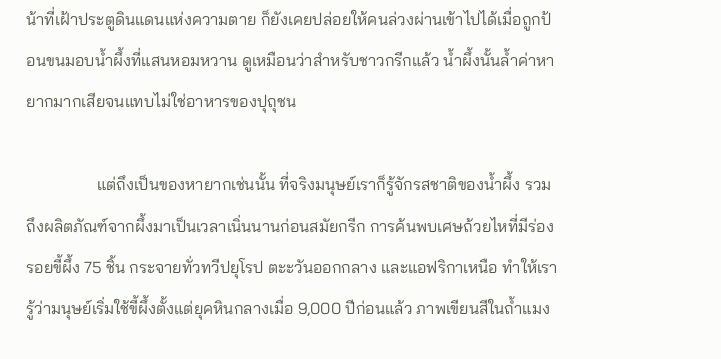น้าที่เฝ้าประตูดินแดนแห่งความตาย ก็ยังเคยปล่อยให้คนล่วงผ่านเข้าไปได้เมื่อถูกป้อนขนมอบน้ำผึ้งที่แสนหอมหวาน ดูเหมือนว่าสำหรับชาวกรีกแล้ว น้ำผึ้งนั้นล้ำค่าหายากมากเสียจนแทบไม่ใช่อาหารของปุถุชน

                 แต่ถึงเป็นของหายากเช่นนั้น ที่จริงมนุษย์เราก็รู้จักรสชาติของน้ำผึ้ง รวมถึงผลิตภัณฑ์จากผึ้งมาเป็นเวลาเนิ่นนานก่อนสมัยกรีก การค้นพบเศษถ้วยไหที่มีร่องรอยขี้ผึ้ง 75 ชิ้น กระจายทั่วทวีปยุโรป ตะะวันออกกลาง และแอฟริกาเหนือ ทำให้เรารู้ว่ามนุษย์เริ่มใช้ขี้ผึ้งตั้งแต่ยุคหินกลางเมื่อ 9,000 ปีก่อนแล้ว ภาพเขียนสีในถ้ำแมง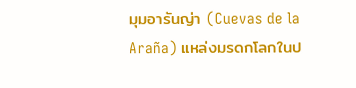มุมอารันญ่า (Cuevas de la Araña) แหล่งมรดกโลกในป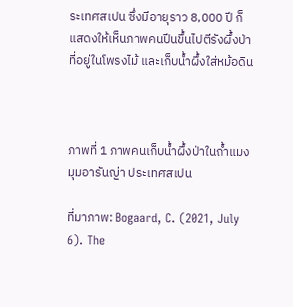ระเทศสเปน ซึ่งมีอายุราว 8,000 ปี ก็แสดงให้เห็นภาพคนปีนขึ้นไปตีรังผึ้งป่าที่อยู่ในโพรงไม้ และเก็บน้ำผึ้งใส่หม้อดิน



ภาพที่ 1 ภาพคนเก็บน้ำผึ้งป่าในถ้ำแมงมุมอารันญ่า ประเทศสเปน

ที่มาภาพ: Bogaard, C. (2021, July 6). The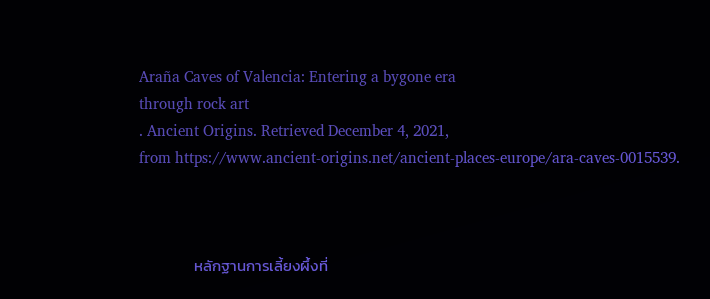Araña Caves of Valencia: Entering a bygone era
through rock art
. Ancient Origins. Retrieved December 4, 2021,
from https://www.ancient-origins.net/ancient-places-europe/ara-caves-0015539.



                หลักฐานการเลี้ยงผึ้งที่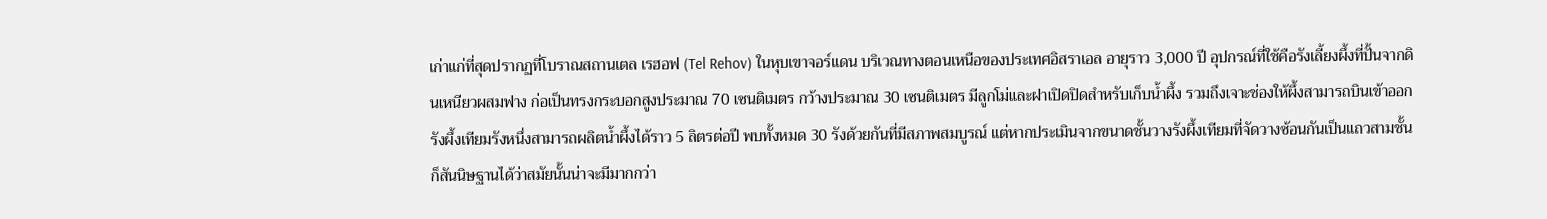เก่าแก่ที่สุดปรากฏที่โบราณสถานเตล เรฮอฟ (Tel Rehov) ในหุบเขาจอร์แดน บริเวณทางตอนเหนือของประเทศอิสราเอล อายุราว 3,000 ปี อุปกรณ์ที่ใช้คือรังเลี้ยงผึ้งที่ปั้นจากดินเหนียวผสมฟาง ก่อเป็นทรงกระบอกสูงประมาณ 70 เซนติเมตร กว้างประมาณ 30 เซนติเมตร มีลูกโม่และฝาเปิดปิดสำหรับเก็บน้ำผึ้ง รวมถึงเจาะช่องให้ผึ้งสามารถบินเข้าออก รังผึ้งเทียมรังหนึ่งสามารถผลิตน้ำผึ้งได้ราว 5 ลิตรต่อปี พบทั้งหมด 30 รังด้วยกันที่มีสภาพสมบูรณ์ แต่หากประเมินจากขนาดชั้นวางรังผึ้งเทียมที่จัดวางซ้อนกันเป็นแถวสามชั้น ก็สันนิษฐานได้ว่าสมัยนั้นน่าจะมีมากกว่า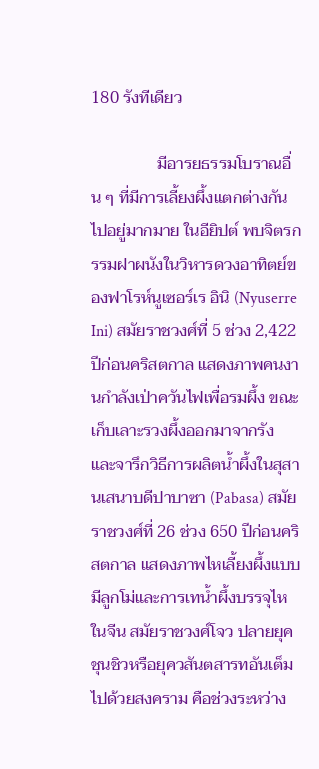180 รังทีเดียว

                มีอารยธรรมโบราณอื่น ๆ ที่มีการเลี้ยงผึ้งแตกต่างกันไปอยู่มากมาย ในอียิปต์ พบจิตรกรรมฝาผนังในวิหารดวงอาทิตย์ของฟาโรห์นูเซอร์เร อินิ (Nyuserre Ini) สมัยราชวงศ์ที่ 5 ช่วง 2,422 ปีก่อนคริสตกาล แสดงภาพคนงานกำลังเป่าควันไฟเพื่อรมผึ้ง ขณะเก็บเลาะรวงผึ้งออกมาจากรัง และจารึกวิธีการผลิตน้ำผึ้งในสุสานเสนาบดีปาบาซา (Pabasa) สมัยราชวงศ์ที่ 26 ช่วง 650 ปีก่อนคริสตกาล แสดงภาพไหเลี้ยงผึ้งแบบมีลูกโม่และการเทน้ำผึ้งบรรจุไห ในจีน สมัยราชวงศ์โจว ปลายยุคชุนชิวหรือยุควสันตสารทอันเต็มไปด้วยสงคราม คือช่วงระหว่าง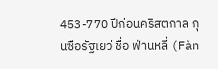453-770 ปีก่อนคริสตกาล กุนซือรัฐเยว่ ชื่อ ฟ่านหลี่ (Fàn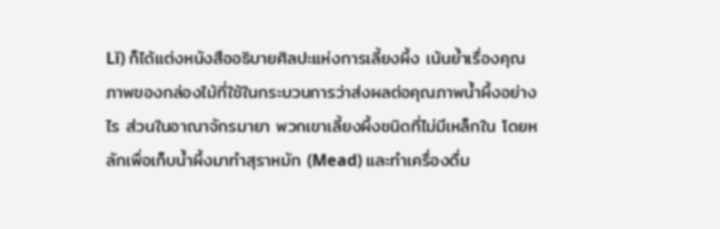Lǐ) ก็ได้แต่งหนังสืออธิบายศิลปะแห่งการเลี้ยงผึ้ง เน้นย้ำเรื่องคุณภาพของกล่องไม้ที่ใช้ในกระบวนการว่าส่งผลต่อคุณภาพน้ำผึ้งอย่างไร ส่วนในอาณาจักรมายา พวกเขาเลี้ยงผึ้งชนิดที่ไม่มีเหล็กใน โดยหลักเพื่อเก็บน้ำผึ้งมาทำสุราหมัก (Mead) และทำเครื่องดื่ม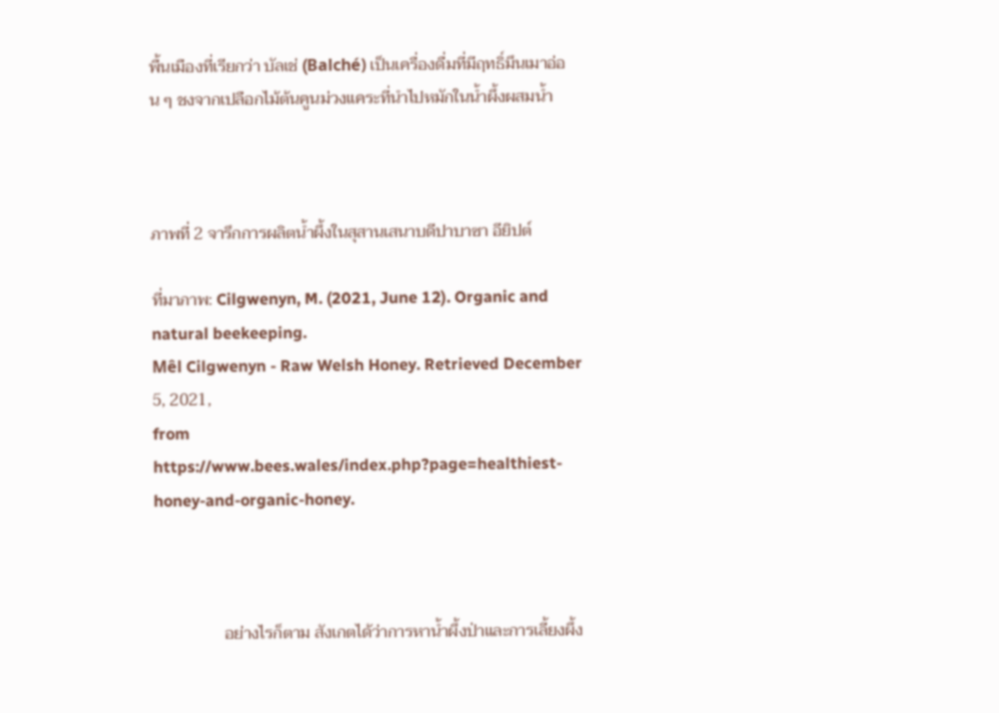พื้นเมืองที่เรียกว่า บัลเช่ (Balché) เป็นเครื่องดื่มที่มีฤทธิ์มึนเมาอ่อน ๆ ชงจากเปลือกไม้ต้นคูนม่วงแคระที่นำไปหมักในน้ำผึ้งผสมน้ำ



ภาพที่ 2 จารึกการผลิตน้ำผึ้งในสุสานเสนาบดีปาบาซา อียิปต์

ที่มาภาพ: Cilgwenyn, M. (2021, June 12). Organic and natural beekeeping.
Mêl Cilgwenyn - Raw Welsh Honey. Retrieved December 5, 2021,
from https://www.bees.wales/index.php?page=healthiest-honey-and-organic-honey.



                 อย่างไรก็ตาม สังเกตได้ว่าการหาน้ำผึ้งป่าและการเลี้ยงผึ้ง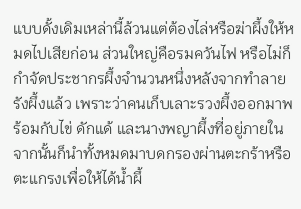แบบดั้งเดิมเหล่านี้ล้วนแต่ต้องไล่หรือฆ่าผึ้งให้หมดไปเสียก่อน ส่วนใหญ่คือรมควันไฟ หรือไม่ก็กำจัดประชากรผึ้งจำนวนหนึ่งหลังจากทำลายรังผึ้งแล้ว เพราะว่าคนเก็บเลาะรวงผึ้งออกมาพร้อมกับไข่ ดักแด้ และนางพญาผึ้งที่อยู่ภายใน จากนั้นก็นำทั้งหมดมาบดกรองผ่านตะกร้าหรือตะแกรงเพื่อให้ได้น้ำผึ้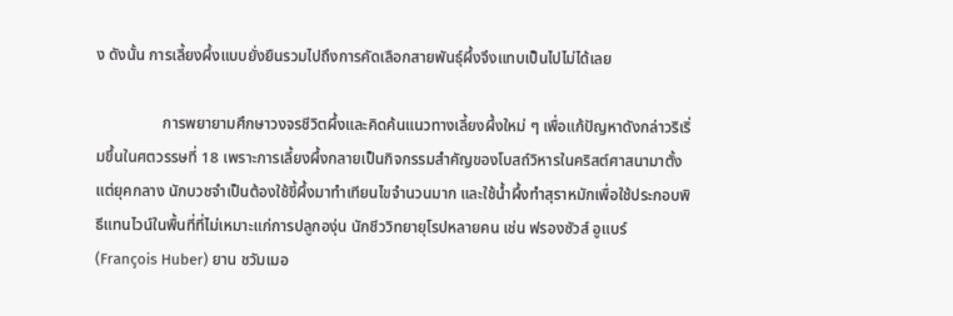ง ดังนั้น การเลี้ยงผึ้งแบบยั่งยืนรวมไปถึงการคัดเลือกสายพันธุ์ผึ้งจึงแทบเป็นไปไม่ได้เลย

                 การพยายามศึกษาวงจรชีวิตผึ้งและคิดค้นแนวทางเลี้ยงผึ้งใหม่ ๆ เพื่อแก้ปัญหาดังกล่าวริเริ่มขึ้นในศตวรรษที่ 18 เพราะการเลี้ยงผึ้งกลายเป็นกิจกรรมสำคัญของโบสถ์วิหารในคริสต์ศาสนามาตั้งแต่ยุคกลาง นักบวชจำเป็นต้องใช้ขี้ผึ้งมาทำเทียนไขจำนวนมาก และใช้น้ำผึ้งทำสุราหมักเพื่อใช้ประกอบพิธีแทนไวน์ในพื้นที่ที่ไม่เหมาะแก่การปลูกองุ่น นักชีววิทยายุโรปหลายคน เช่น ฟรองซัวส์ อูแบร์ (François Huber) ยาน ชวัมเมอ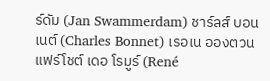ร์ดัม (Jan Swammerdam) ชาร์ลส์ บอนเนต์ (Charles Bonnet) เรอเน อองตวน แฟร์โชต์ เดอ โรมูร์ (René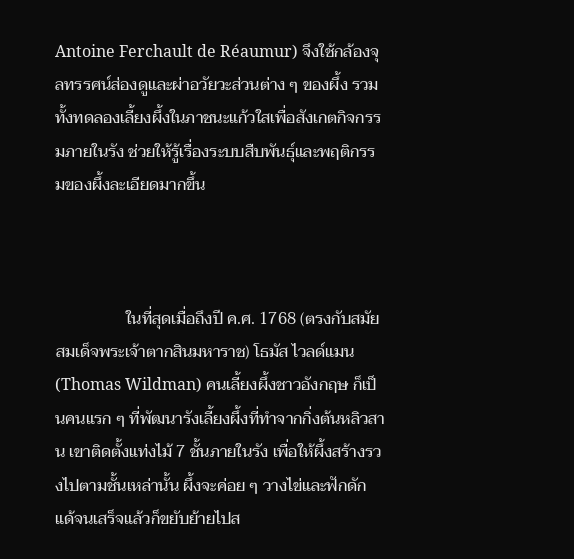Antoine Ferchault de Réaumur) จึงใช้กล้องจุลทรรศน์ส่องดูและผ่าอวัยวะส่วนต่าง ๆ ของผึ้ง รวมทั้งทดลองเลี้ยงผึ้งในภาชนะแก้วใสเพื่อสังเกตกิจกรรมภายในรัง ช่วยให้รู้เรื่องระบบสืบพันธุ์และพฤติกรรมของผึ้งละเอียดมากขึ้น



                 ในที่สุดเมื่อถึงปี ค.ศ. 1768 (ตรงกับสมัยสมเด็จพระเจ้าตากสินมหาราช) โธมัส ไวลด์แมน (Thomas Wildman) คนเลี้ยงผึ้งชาวอังกฤษ ก็เป็นคนแรก ๆ ที่พัฒนารังเลี้ยงผึ้งที่ทำจากกิ่งต้นหลิวสาน เขาติดตั้งแท่งไม้ 7 ชั้นภายในรัง เพื่อให้ผึ้งสร้างรวงไปตามชั้นเหล่านั้น ผึ้งจะค่อย ๆ วางไข่และฟักดักแด้จนเสร็จแล้วก็ขยับย้ายไปส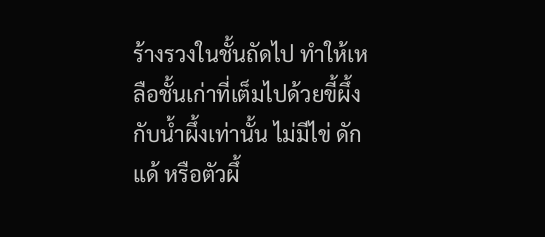ร้างรวงในชั้นถัดไป ทำให้เหลือชั้นเก่าที่เต็มไปด้วยขี้ผึ้งกับน้ำผึ้งเท่านั้น ไม่มีไข่ ดักแด้ หรือตัวผึ้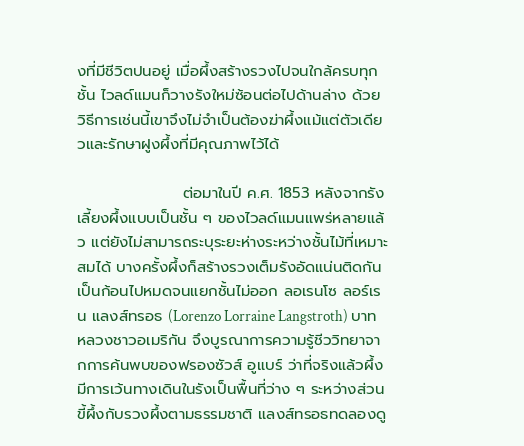งที่มีชีวิตปนอยู่ เมื่อผึ้งสร้างรวงไปจนใกล้ครบทุกชั้น ไวลด์แมนก็วางรังใหม่ซ้อนต่อไปด้านล่าง ด้วยวิธีการเช่นนี้เขาจึงไม่จำเป็นต้องฆ่าผึ้งแม้แต่ตัวเดียวและรักษาฝูงผึ้งที่มีคุณภาพไว้ได้

                   ต่อมาในปี ค.ศ. 1853 หลังจากรังเลี้ยงผึ้งแบบเป็นชั้น ๆ ของไวลด์แมนแพร่หลายแล้ว แต่ยังไม่สามารถระบุระยะห่างระหว่างชั้นไม้ที่เหมาะสมได้ บางครั้งผึ้งก็สร้างรวงเต็มรังอัดแน่นติดกันเป็นก้อนไปหมดจนแยกชั้นไม่ออก ลอเรนโซ ลอร์เรน แลงส์ทรอธ (Lorenzo Lorraine Langstroth) บาทหลวงชาวอเมริกัน จึงบูรณาการความรู้ชีววิทยาจากการค้นพบของฟรองซัวส์ อูแบร์ ว่าที่จริงแล้วผึ้งมีการเว้นทางเดินในรังเป็นพื้นที่ว่าง ๆ ระหว่างส่วนขี้ผึ้งกับรวงผึ้งตามธรรมชาติ แลงส์ทรอธทดลองดู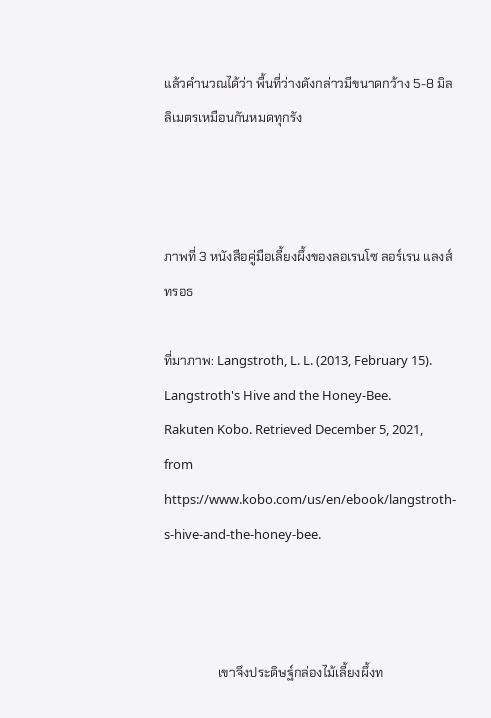แล้วคำนวณได้ว่า พื้นที่ว่างดังกล่าวมีขนาดกว้าง 5-8 มิลลิเมตรเหมือนกันหมดทุกรัง



ภาพที่ 3 หนังสือคู่มือเลี้ยงผึ้งของลอเรนโซ ลอร์เรน แลงส์ทรอธ

ที่มาภาพ: Langstroth, L. L. (2013, February 15). Langstroth's Hive and the Honey-Bee.
Rakuten Kobo. Retrieved December 5, 2021,
from https://www.kobo.com/us/en/ebook/langstroth-s-hive-and-the-honey-bee.



                 เขาจึงประดิษฐ์กล่องไม้เลี้ยงผึ้งท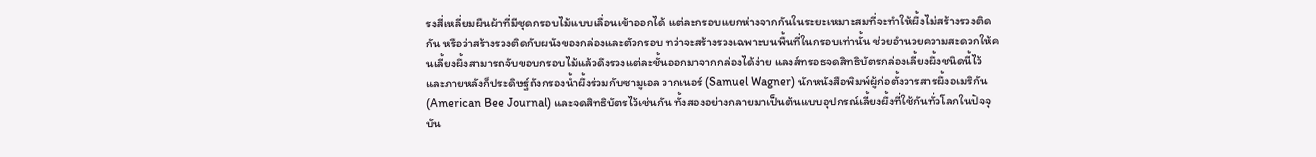รงสี่เหลี่ยมผืนผ้าที่มีชุดกรอบไม้แบบเลื่อนเข้าออกได้ แต่ละกรอบแยกห่างจากกันในระยะเหมาะสมที่จะทำให้ผึ้งไม่สร้างรวงติดกัน หรือว่าสร้างรวงติดกับผนังของกล่องและตัวกรอบ ทว่าจะสร้างรวงเฉพาะบนพื้นที่ในกรอบเท่านั้น ช่วยอำนวยความสะดวกให้คนเลี้ยงผึ้งสามารถจับขอบกรอบไม้แล้วดึงรวงแต่ละชั้นออกมาจากกล่องได้ง่าย แลงส์ทรอธจดสิทธิบัตรกล่องเลี้ยงผึ้งชนิดนี้ไว้ และภายหลังก็ประดิษฐ์ถังกรองน้ำผึ้งร่วมกับซามูเอล วากเนอร์ (Samuel Wagner) นักหนังสือพิมพ์ผู้ก่อตั้งวารสารผึ้งอเมริกัน (American Bee Journal) และจดสิทธิบัตรไว้เช่นกัน ทั้งสองอย่างกลายมาเป็นต้นแบบอุปกรณ์เลี้ยงผึ้งที่ใช้กันทั่วโลกในปัจจุบัน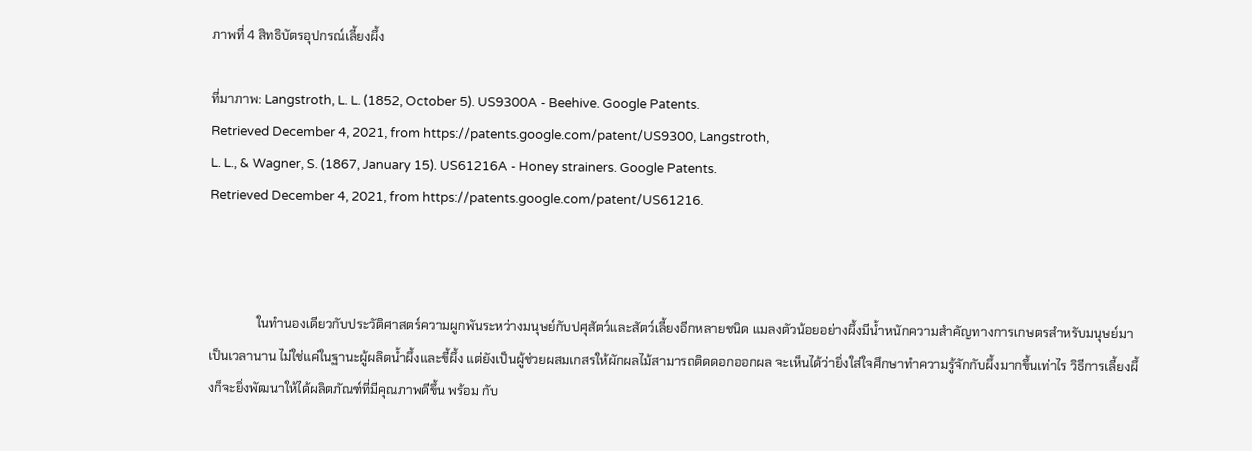ภาพที่ 4 สิทธิบัตรอุปกรณ์เลี้ยงผึ้ง

ที่มาภาพ: Langstroth, L. L. (1852, October 5). US9300A - Beehive. Google Patents.
Retrieved December 4, 2021, from https://patents.google.com/patent/US9300, Langstroth,
L. L., & Wagner, S. (1867, January 15). US61216A - Honey strainers. Google Patents.
Retrieved December 4, 2021, from https://patents.google.com/patent/US61216.



               ในทำนองเดียวกับประวัติศาสตร์ความผูกพันระหว่างมนุษย์กับปศุสัตว์และสัตว์เลี้ยงอีกหลายชนิด แมลงตัวน้อยอย่างผึ้งมีน้ำหนักความสำคัญทางการเกษตรสำหรับมนุษย์มาเป็นเวลานาน ไม่ใช่แค่ในฐานะผู้ผลิตน้ำผึ้งและขี้ผึ้ง แต่ยังเป็นผู้ช่วยผสมเกสรให้ผักผลไม้สามารถติดดอกออกผล จะเห็นได้ว่ายิ่งใส่ใจศึกษาทำความรู้จักกับผึ้งมากขึ้นเท่าไร วิธีการเลี้ยงผึ้งก็จะยิ่งพัฒนาให้ได้ผลิตภัณฑ์ที่มีคุณภาพดีขึ้น พร้อม กับ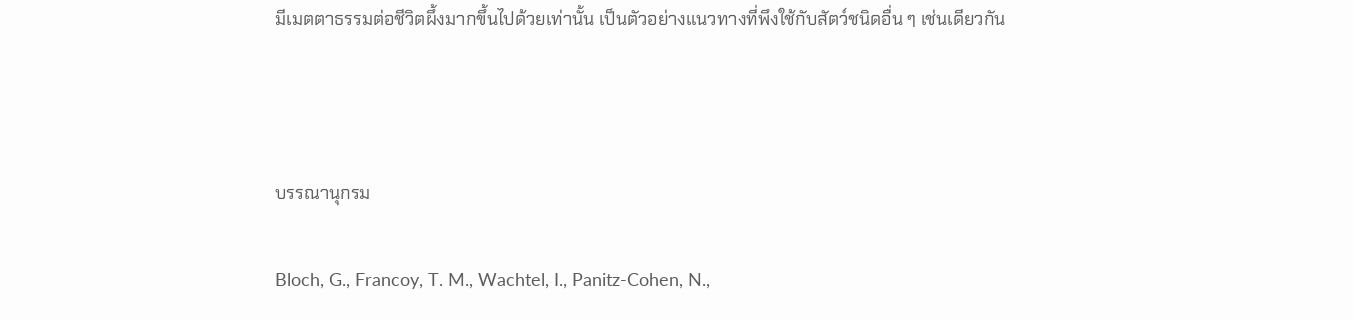มีเมตตาธรรมต่อชีวิตผึ้งมากขึ้นไปด้วยเท่านั้น เป็นตัวอย่างแนวทางที่พึงใช้กับสัตว์ชนิดอื่น ๆ เช่นเดียวกัน



บรรณานุกรม

Bloch, G., Francoy, T. M., Wachtel, I., Panitz-Cohen, N.,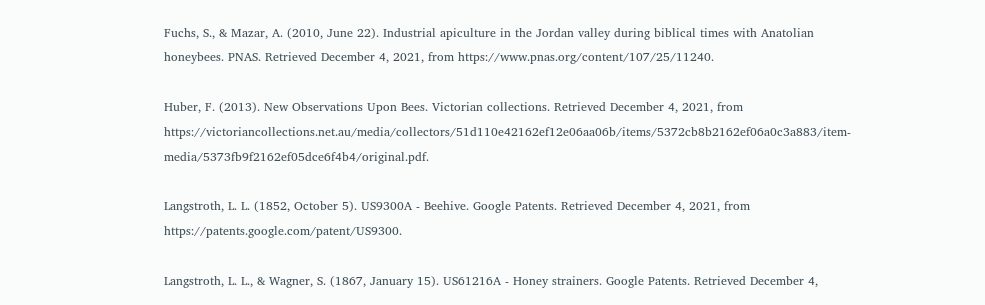Fuchs, S., & Mazar, A. (2010, June 22). Industrial apiculture in the Jordan valley during biblical times with Anatolian honeybees. PNAS. Retrieved December 4, 2021, from https://www.pnas.org/content/107/25/11240.

Huber, F. (2013). New Observations Upon Bees. Victorian collections. Retrieved December 4, 2021, from https://victoriancollections.net.au/media/collectors/51d110e42162ef12e06aa06b/items/5372cb8b2162ef06a0c3a883/item-media/5373fb9f2162ef05dce6f4b4/original.pdf.

Langstroth, L. L. (1852, October 5). US9300A - Beehive. Google Patents. Retrieved December 4, 2021, from https://patents.google.com/patent/US9300.

Langstroth, L. L., & Wagner, S. (1867, January 15). US61216A - Honey strainers. Google Patents. Retrieved December 4,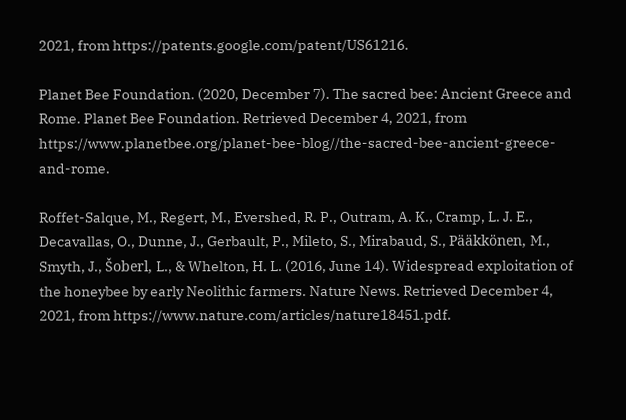2021, from https://patents.google.com/patent/US61216.

Planet Bee Foundation. (2020, December 7). The sacred bee: Ancient Greece and Rome. Planet Bee Foundation. Retrieved December 4, 2021, from https://www.planetbee.org/planet-bee-blog//the-sacred-bee-ancient-greece-and-rome.

Roffet-Salque, M., Regert, M., Evershed, R. P., Outram, A. K., Cramp, L. J. E., Decavallas, O., Dunne, J., Gerbault, P., Mileto, S., Mirabaud, S., Pääkkönen, M., Smyth, J., Šoberl, L., & Whelton, H. L. (2016, June 14). Widespread exploitation of the honeybee by early Neolithic farmers. Nature News. Retrieved December 4, 2021, from https://www.nature.com/articles/nature18451.pdf.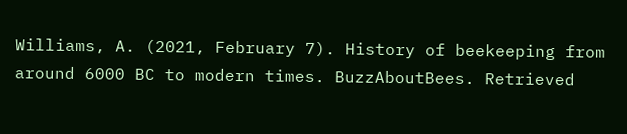Williams, A. (2021, February 7). History of beekeeping from around 6000 BC to modern times. BuzzAboutBees. Retrieved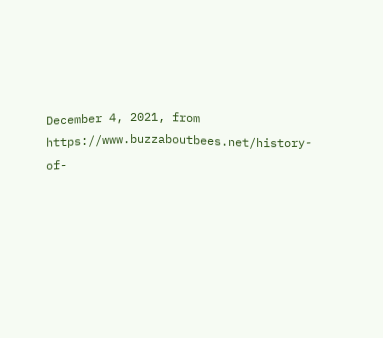December 4, 2021, from https://www.buzzaboutbees.net/history-of-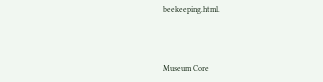beekeeping.html.



Museum Core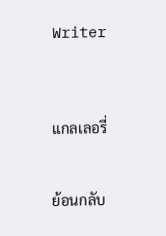Writer



แกลเลอรี่


ย้อนกลับ